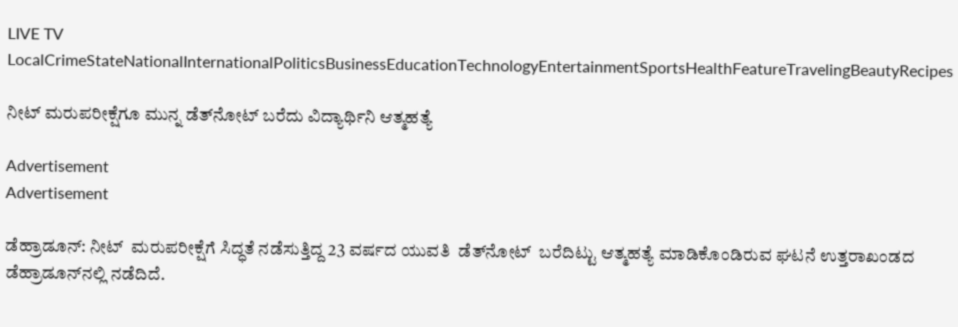LIVE TV LocalCrimeStateNationalInternationalPoliticsBusinessEducationTechnologyEntertainmentSportsHealthFeatureTravelingBeautyRecipes

ನೀಟ್ ಮರುಪರೀಕ್ಷೆಗೂ ಮುನ್ನ ಡೆತ್‌ನೋಟ್‌ ಬರೆದು ವಿದ್ಯಾರ್ಥಿನಿ ಆತ್ಮಹತ್ಯೆ

Advertisement
Advertisement

ಡೆಹ್ರಾಡೂನ್: ನೀಟ್  ಮರುಪರೀಕ್ಷೆಗೆ ಸಿದ್ಧತೆ ನಡೆಸುತ್ತಿದ್ದ 23 ವರ್ಷದ ಯುವತಿ  ಡೆತ್‌ನೋಟ್‌  ಬರೆದಿಟ್ಟು ಆತ್ಮಹತ್ಯೆ ಮಾಡಿಕೊಂಡಿರುವ ಘಟನೆ ಉತ್ತರಾಖಂಡದ ಡೆಹ್ರಾಡೂನ್‌ನಲ್ಲಿ ನಡೆದಿದೆ.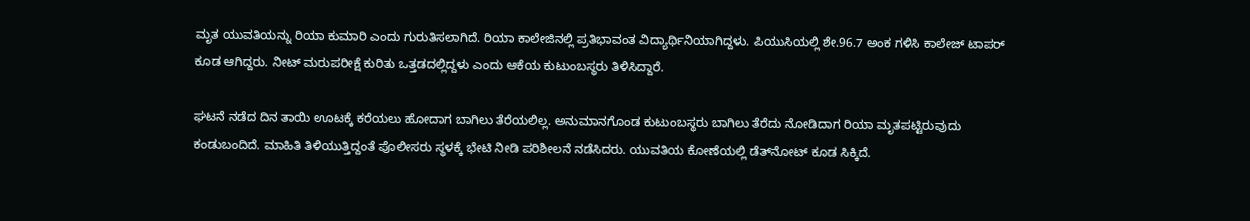ಮೃತ ಯುವತಿಯನ್ನು ರಿಯಾ ಕುಮಾರಿ ಎಂದು ಗುರುತಿಸಲಾಗಿದೆ. ರಿಯಾ ಕಾಲೇಜಿನಲ್ಲಿ ಪ್ರತಿಭಾವಂತ ವಿದ್ಯಾರ್ಥಿನಿಯಾಗಿದ್ದಳು. ಪಿಯುಸಿಯಲ್ಲಿ ಶೇ.96.7 ಅಂಕ ಗಳಿಸಿ ಕಾಲೇಜ್‌ ಟಾಪರ್‌ ಕೂಡ ಆಗಿದ್ದರು. ನೀಟ್‌ ಮರುಪರೀಕ್ಷೆ ಕುರಿತು ಒತ್ತಡದಲ್ಲಿದ್ದಳು ಎಂದು ಆಕೆಯ ಕುಟುಂಬಸ್ಥರು ತಿಳಿಸಿದ್ದಾರೆ.

ಘಟನೆ ನಡೆದ ದಿನ ತಾಯಿ ಊಟಕ್ಕೆ ಕರೆಯಲು ಹೋದಾಗ ಬಾಗಿಲು ತೆರೆಯಲಿಲ್ಲ. ಅನುಮಾನಗೊಂಡ ಕುಟುಂಬಸ್ಥರು ಬಾಗಿಲು ತೆರೆದು ನೋಡಿದಾಗ ರಿಯಾ ಮೃತಪಟ್ಟಿರುವುದು ಕಂಡುಬಂದಿದೆ. ಮಾಹಿತಿ ತಿಳಿಯುತ್ತಿದ್ದಂತೆ ಪೊಲೀಸರು ಸ್ಥಳಕ್ಕೆ ಭೇಟಿ ನೀಡಿ ಪರಿಶೀಲನೆ ನಡೆಸಿದರು. ಯುವತಿಯ ಕೋಣೆಯಲ್ಲಿ ಡೆತ್‌ನೋಟ್‌ ಕೂಡ ಸಿಕ್ಕಿದೆ.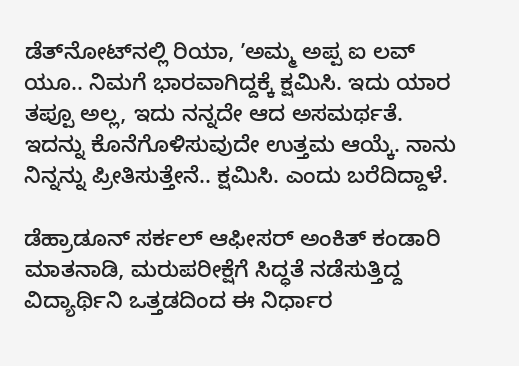ಡೆತ್‌ನೋಟ್‌ನಲ್ಲಿ ರಿಯಾ, ʼಅಮ್ಮ ಅಪ್ಪ ಐ ಲವ್‌ ಯೂ.. ನಿಮಗೆ ಭಾರವಾಗಿದ್ದಕ್ಕೆ ಕ್ಷಮಿಸಿ. ಇದು ಯಾರ ತಪ್ಪೂ ಅಲ್ಲ, ಇದು ನನ್ನದೇ ಆದ ಅಸಮರ್ಥತೆ. ಇದನ್ನು ಕೊನೆಗೊಳಿಸುವುದೇ ಉತ್ತಮ ಆಯ್ಕೆ. ನಾನು ನಿನ್ನನ್ನು ಪ್ರೀತಿಸುತ್ತೇನೆ.. ಕ್ಷಮಿಸಿ. ಎಂದು ಬರೆದಿದ್ದಾಳೆ.

ಡೆಹ್ರಾಡೂನ್ ಸರ್ಕಲ್‌ ಆಫೀಸರ್‌ ಅಂಕಿತ್ ಕಂಡಾರಿ ಮಾತನಾಡಿ, ಮರುಪರೀಕ್ಷೆಗೆ ಸಿದ್ಧತೆ ನಡೆಸುತ್ತಿದ್ದ ವಿದ್ಯಾರ್ಥಿನಿ ಒತ್ತಡದಿಂದ ಈ ನಿರ್ಧಾರ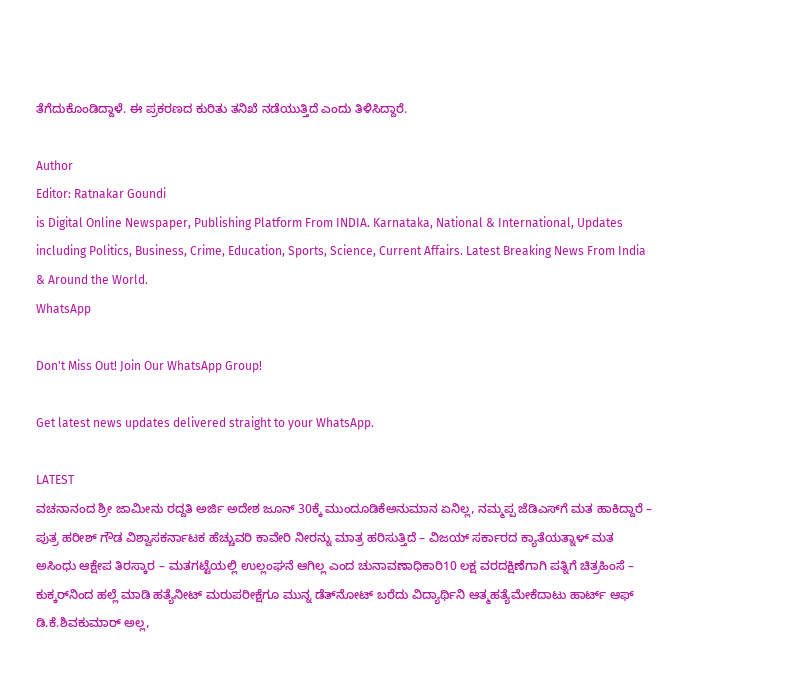ತೆಗೆದುಕೊಂಡಿದ್ದಾಳೆ. ಈ ಪ್ರಕರಣದ ಕುರಿತು ತನಿಖೆ ನಡೆಯುತ್ತಿದೆ ಎಂದು ತಿಳಿಸಿದ್ದಾರೆ.

Author
Editor: Ratnakar Goundi
is Digital Online Newspaper, Publishing Platform From INDIA. Karnataka, National & International, Updates including Politics, Business, Crime, Education, Sports, Science, Current Affairs. Latest Breaking News From India & Around the World.
WhatsApp

Don't Miss Out! Join Our WhatsApp Group!

Get latest news updates delivered straight to your WhatsApp.

LATEST
ವಚನಾನಂದ ಶ್ರೀ ಜಾಮೀನು ರದ್ದತಿ ಅರ್ಜಿ ಅದೇಶ ಜೂನ್ 30ಕ್ಕೆ ಮುಂದೂಡಿಕೆಅನುಮಾನ ಏನಿಲ್ಲ, ನಮ್ಮಪ್ಪ ಜೆಡಿಎಸ್‌ಗೆ ಮತ ಹಾಕಿದ್ದಾರೆ – ಪುತ್ರ ಹರೀಶ್‌ ಗೌಡ ವಿಶ್ವಾಸಕರ್ನಾಟಕ ಹೆಚ್ಚುವರಿ ಕಾವೇರಿ ನೀರನ್ನು ಮಾತ್ರ ಹರಿಸುತ್ತಿದೆ – ವಿಜಯ್‌ ಸರ್ಕಾರದ ಕ್ಯಾತೆಯತ್ನಾಳ್ ಮತ ಅಸಿಂಧು ಆಕ್ಷೇಪ ತಿರಸ್ಕಾರ – ಮತಗಟ್ಟೆಯಲ್ಲಿ ಉಲ್ಲಂಘನೆ ಆಗಿಲ್ಲ ಎಂದ ಚುನಾವಣಾಧಿಕಾರಿ10 ಲಕ್ಷ ವರದಕ್ಷಿಣೆಗಾಗಿ ಪತ್ನಿಗೆ ಚಿತ್ರಹಿಂಸೆ – ಕುಕ್ಕರ್‌ನಿಂದ ಹಲ್ಲೆ ಮಾಡಿ ಹತ್ಯೆನೀಟ್ ಮರುಪರೀಕ್ಷೆಗೂ ಮುನ್ನ ಡೆತ್‌ನೋಟ್‌ ಬರೆದು ವಿದ್ಯಾರ್ಥಿನಿ ಆತ್ಮಹತ್ಯೆಮೇಕೆದಾಟು ಹಾರ್ಟ್‌ ಆಫ್‌ ಡಿ.ಕೆ.ಶಿವಕುಮಾರ್‌ ಅಲ್ಲ,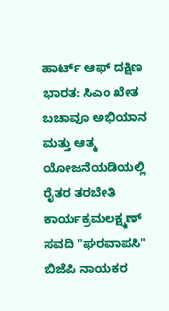ಹಾರ್ಟ್‌ ಆಫ್‌ ದಕ್ಷಿಣ ಭಾರತ: ಸಿಎಂ ಖೇತ ಬಚಾವೂ ಅಭಿಯಾನ ಮತ್ತು ಆತ್ಮ ಯೋಜನೆಯಡಿಯಲ್ಲಿ ರೈತರ ತರಬೇತಿ ಕಾರ್ಯಕ್ರಮಲಕ್ಷ್ಮಣ್ ಸವದಿ "ಘರವಾಪಸಿ" ಬಿಜೆಪಿ ನಾಯಕರ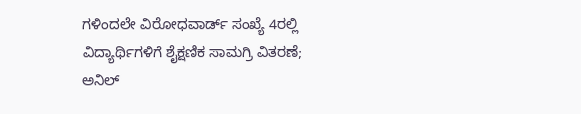ಗಳಿಂದಲೇ ವಿರೋಧವಾರ್ಡ್ ಸಂಖ್ಯೆ 4ರಲ್ಲಿ ವಿದ್ಯಾರ್ಥಿಗಳಿಗೆ ಶೈಕ್ಷಣಿಕ ಸಾಮಗ್ರಿ ವಿತರಣೆ; ಅನಿಲ್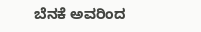ಬೆನಕೆ ಅವರಿಂದ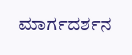ಮಾರ್ಗದರ್ಶನ